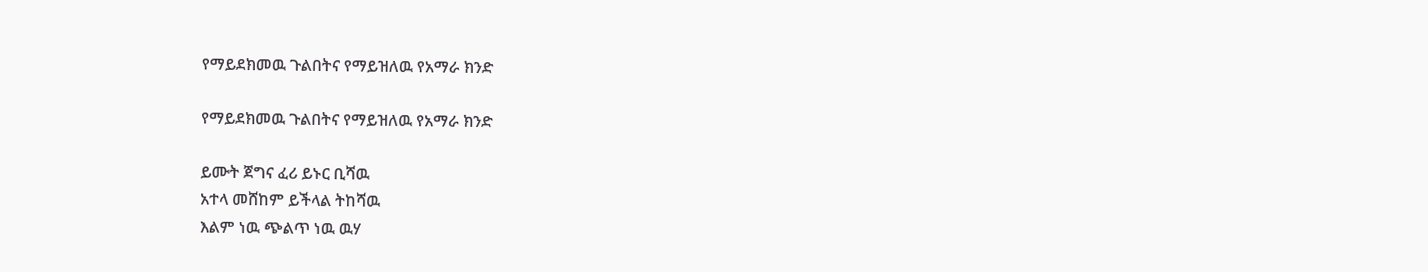የማይደክመዉ ጉልበትና የማይዝለዉ የአማራ ክንድ

የማይደክመዉ ጉልበትና የማይዝለዉ የአማራ ክንድ

ይሙት ጀግና ፈሪ ይኑር ቢሻዉ
አተላ መሸከም ይችላል ትከሻዉ
እልም ነዉ ጭልጥ ነዉ ዉሃ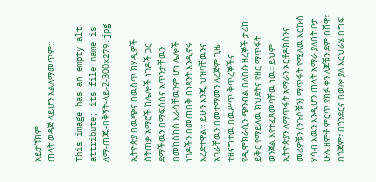አይታኘክም
ጠላት ወዳጅ ላይሆን አልለማመጥም::

This image has an empty alt attribute; its file name is ለማ-ጠጁ-በቅኝት-ላይ-2-300x279.jpg

ኢትዮጵያ በዉጭና በዉስጥ ክሃዲዎች ስትጠቃ አማሮች ከሌሎች ነገዶች ጋር ደማችዉን በማፍሰስና አጥንታቸዉን በመከስከስ እራሳቸዉንም ሆነ ሌሎች ነገዶችን በመጠበቅ በነጻንት እንዲኖሩ እረድተዋል። ይሁን እንጂ ህዝባቸዉንና አገራቸዉን በመተማመን ለረጅም ጊዜ ተዘናግተዉ በዉሥጥ ቅጥረኞችና የዲሞክራሲን ጭንብል በለበሱ ዘረኞች ታሪከ ይቅር የማይለዉ ክህደትና የዘር ማጥፋት ወንጀል እየተፈጸመባቸዉ ነዉ፡፡ ይህም ኢትዮጵያን ለማጥፋት አማራን ኦርቶዶክስንና መሪዎቹን (ንጉሶቹን) ማጥፋት የሚለዉ እርኩስ ሃሳብ እዉን እንዲሆን ጠላት አማራ ያለበት ቦታ ሁሉ ዘምቶ ምርጥ የክፉ ቀን ለጆቹን ደም በሸዋ፣ በጎጃም፣ በጎንደርና በወሎ ያለ እርህራሄ በግፍ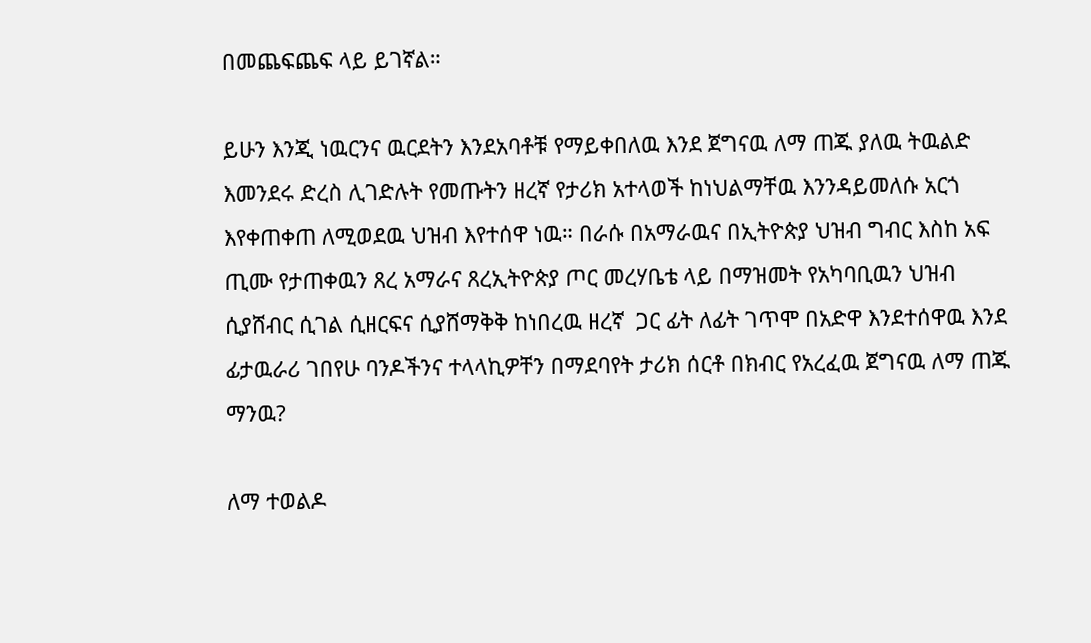በመጨፍጨፍ ላይ ይገኛል።

ይሁን እንጂ ነዉርንና ዉርደትን እንደአባቶቹ የማይቀበለዉ እንደ ጀግናዉ ለማ ጠጁ ያለዉ ትዉልድ እመንደሩ ድረስ ሊገድሉት የመጡትን ዘረኛ የታሪክ አተላወች ከነህልማቸዉ እንንዳይመለሱ አርጎ እየቀጠቀጠ ለሚወደዉ ህዝብ እየተሰዋ ነዉ። በራሱ በአማራዉና በኢትዮጵያ ህዝብ ግብር እስከ አፍ ጢሙ የታጠቀዉን ጸረ አማራና ጸረኢትዮጵያ ጦር መረሃቤቴ ላይ በማዝመት የአካባቢዉን ህዝብ ሲያሸብር ሲገል ሲዘርፍና ሲያሸማቅቅ ከነበረዉ ዘረኛ  ጋር ፊት ለፊት ገጥሞ በአድዋ እንደተሰዋዉ እንደ ፊታዉራሪ ገበየሁ ባንዶችንና ተላላኪዎቸን በማደባየት ታሪክ ሰርቶ በክብር የአረፈዉ ጀግናዉ ለማ ጠጁ ማንዉ?

ለማ ተወልዶ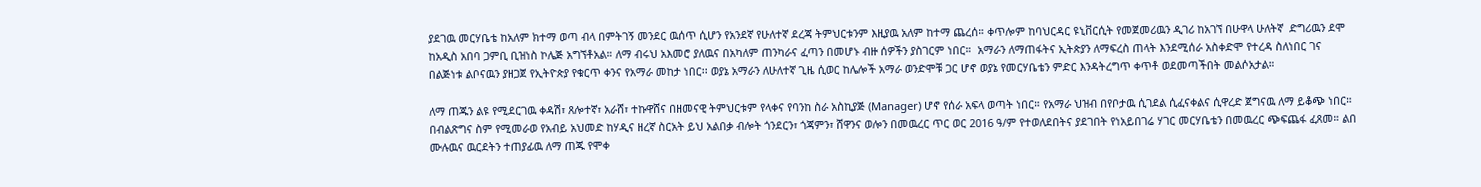ያደገዉ መርሃቤቴ ከአለም ክተማ ወጣ ብላ በምትገኝ መንደር ዉሰጥ ሲሆን የአንደኛ የሁለተኛ ደረጃ ትምህርቱንም እዚያዉ አለም ከተማ ጨረሰ። ቀጥሎም ከባህርዳር ዩኒቨርሲት የመጀመሪዉን ዲገሪ ከአገኘ በሁዋላ ሁለትኛ  ድግሪዉን ደሞ ከአዲስ አበባ ጋምቢ ቢዝነስ ኮሌጅ አግኘቶአል። ለማ ብሩህ አእመሮ ያለዉና በአካለም ጠንካራና ፈጣን በመሆኑ ብዙ ሰዎችን ያስገርም ነበር።  አማራን ለማጠፋትና ኢትጵያን ለማፍረስ ጠላት እንደሚሰራ አስቀድሞ የተረዳ ስለነበር ገና በልጅነቱ ልቦናዉን ያዘጋጀ የኢትዮጵያ የቁርጥ ቀንና የአማራ መከታ ነበር፡፡ ወያኔ አማራን ለሁለተኛ ጊዜ ሲወር ከሌሎች አማራ ወንድሞቹ ጋር ሆኖ ወያኔ የመርሃቤቴን ምድር እንዳትረግጥ ቀጥቶ ወደመጣችበት መልሶአታል።

ለማ ጠጁን ልዩ የሚደርገዉ ቀዳሽ፣ ጸሎተኛ፣ አራሸ፣ ተኩዋሸና በዘመናዊ ትምህርቱም የላቀና የባንከ ስራ አስኪያጅ (Manager) ሆኖ የሰራ አፍላ ወጣት ነበር። የአማራ ህዝብ በየቦታዉ ሲገደል ሲፈናቀልና ሲዋረድ ጀግናዉ ለማ ይቆጭ ነበር። በብልጽግና ስም የሚመራወ የአብይ አህመድ ከሃዲና ዘረኛ ስርአት ይህ አልበቃ ብሎት ጎንደርን፣ ጎጃምን፣ ሸዋንና ወሎን በመዉረር ጥር ወር 2016 ዓ/ም የተወለደበትና ያደገበት የነአይበገሬ ሃገር መርሃቤቴን በመዉረር ጭፍጨፋ ፈጸመ። ልበ ሙሉዉና ዉርደትን ተጠያፊዉ ለማ ጠጁ የሞቀ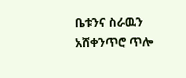ቤቱንና ስራዉን አሸቀንጥሮ ጥሎ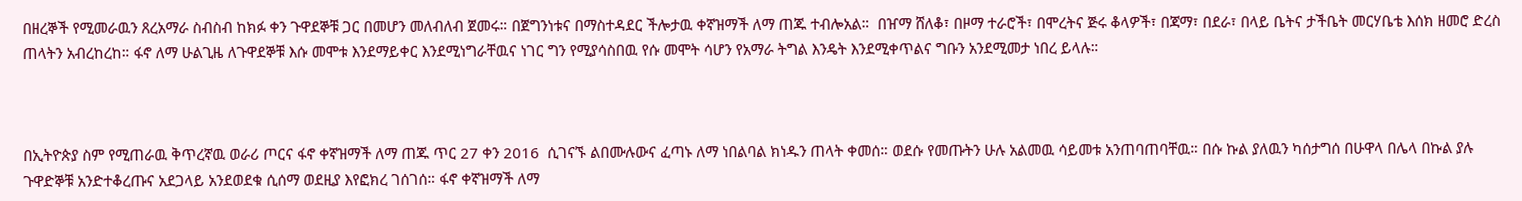በዘረኞች የሚመራዉን ጸረአማራ ስብስብ ከክፉ ቀን ጉዋደኞቹ ጋር በመሆን መለብለብ ጀመሩ። በጀግንነቱና በማስተዳደር ችሎታዉ ቀኛዝማች ለማ ጠጁ ተብሎአል።  በዠማ ሸለቆ፣ በዞማ ተራሮች፣ በሞረትና ጅሩ ቆላዎች፣ በጃማ፣ በደራ፣ በላይ ቤትና ታችቤት መርሃቤቴ እሰክ ዘመሮ ድረስ ጠላትን አብረከረከ። ፋኖ ለማ ሁልጊዜ ለጉዋደኞቹ እሱ መሞቱ እንደማይቀር እንደሚነግራቸዉና ነገር ግን የሚያሳስበዉ የሱ መሞት ሳሆን የአማራ ትግል እንዴት እንደሚቀጥልና ግቡን አንደሚመታ ነበረ ይላሉ።



በኢትዮጵያ ስም የሚጠራዉ ቅጥረኛዉ ወራሪ ጦርና ፋኖ ቀኛዝማች ለማ ጠጁ ጥር 27 ቀን 2016  ሲገናኙ ልበሙሉውና ፈጣኑ ለማ ነበልባል ክነዱን ጠላት ቀመሰ። ወደሱ የመጡትን ሁሉ አልመዉ ሳይመቱ አንጠባጠባቸዉ። በሱ ኩል ያለዉን ካሰታግሰ በሁዋላ በሌላ በኩል ያሉ ጉዋድኞቹ አንድተቆረጡና አደጋላይ አንደወደቁ ሲሰማ ወደዚያ እየፎክረ ገሰገሰ። ፋኖ ቀኛዝማች ለማ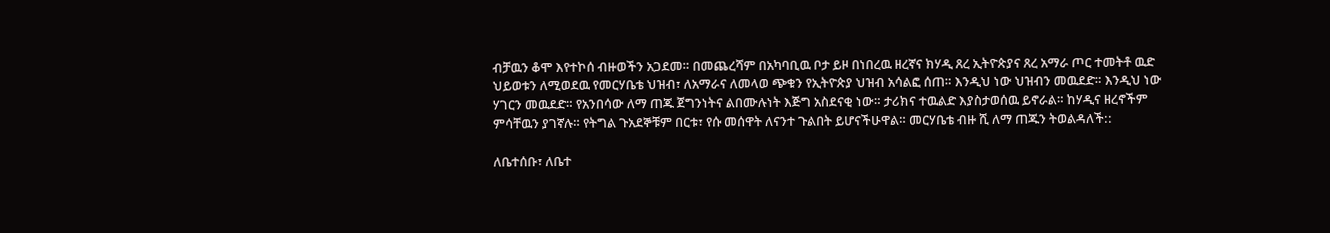ብቻዉን ቆሞ እየተኮሰ ብዙወችን አጋደመ። በመጨረሻም በአካባቢዉ ቦታ ይዞ በነበረዉ ዘረኛና ክሃዲ ጸረ ኢትዮጵያና ጸረ አማራ ጦር ተመትቶ ዉድ ህይወቱን ለሚወደዉ የመርሃቤቴ ህዝብ፣ ለአማራና ለመላወ ጭቁን የኢትዮጵያ ህዝብ አሳልፎ ሰጠ። እንዲህ ነው ህዝብን መዉደድ። እንዲህ ነው ሃገርን መዉደድ። የአንበሳው ለማ ጠጁ ጀግንነትና ልበሙሉነት እጅግ አስደናቂ ነው። ታሪክና ተዉልድ እያስታወሰዉ ይኖራል። ከሃዲና ዘረኖችም ምሳቸዉን ያገኛሉ። የትግል ጉአደኞቹም በርቱ፣ የሱ መሰዋት ለናንተ ጉልበት ይሆናችሁዋል። መርሃቤቴ ብዙ ሺ ለማ ጠጁን ትወልዳለች::

ለቤተሰቡ፣ ለቤተ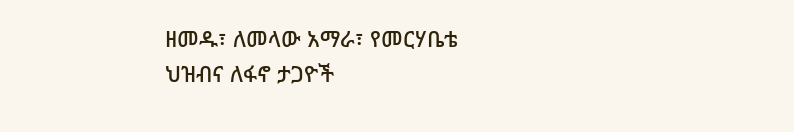ዘመዱ፣ ለመላው አማራ፣ የመርሃቤቴ ህዝብና ለፋኖ ታጋዮች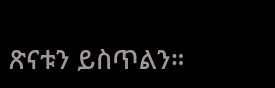ጽናቱን ይስጥልን።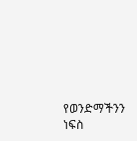የወንድማችንን ነፍስ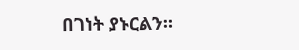በገነት ያኑርልን።